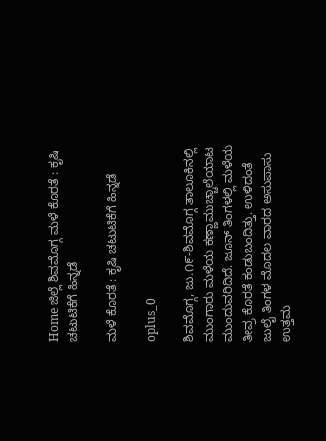Home ಜಿಲ್ಲೆ ಶಿವಮೊಗ್ಗ ಮಳೆ ಕೊರತೆ : ಕೃಷಿ ಚಟುಟಿಕೆಗೆ ಹಿನ್ನಡೆ

ಮಳೆ ಕೊರತೆ : ಕೃಷಿ ಚಟುಟಿಕೆಗೆ ಹಿನ್ನಡೆ

oplus_0

ಶಿವಮೊಗ್ಗ, ಜು.೧೯-ಶಿವಮೊಗ್ಗ ತಾಲೂಕಿನಲ್ಲಿ ಮುಂಗಾರು ಮಳೆಯ ಕಣ್ಣಾಮುಚ್ಚಾಲೆಯಾಟ ಮುಂದುವರಿದಿದೆ. ಜೂನ್ ತಿಂಗಳಲ್ಲಿ ಮಳೆಯ ತೀವ್ರ ಕೊರತೆ ಕಂಡುಬಂದಿತ್ತು. ಉಳಿದಂತೆ ಜುಲೈ ತಿಂಗಳ ಮೊದಲ ವಾರದ ಅಸುಪಾಸು ಉತ್ತಮ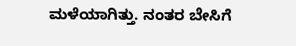ಮಳೆಯಾಗಿತ್ತು. ನಂತರ ಬೇಸಿಗೆ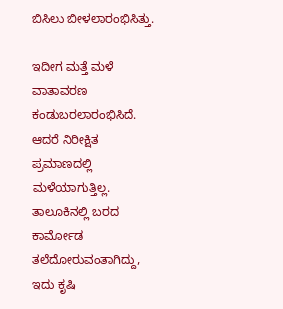ಬಿಸಿಲು ಬೀಳಲಾರಂಭಿಸಿತ್ತು.

ಇದೀಗ ಮತ್ತೆ ಮಳೆ ವಾತಾವರಣ ಕಂಡುಬರಲಾರಂಭಿಸಿದೆ. ಆದರೆ ನಿರೀಕ್ಷಿತ ಪ್ರಮಾಣದಲ್ಲಿ ಮಳೆಯಾಗುತ್ತಿಲ್ಲ. ತಾಲೂಕಿನಲ್ಲಿ ಬರದ ಕಾರ್ಮೋಡ ತಲೆದೋರುವಂತಾಗಿದ್ದು, ಇದು ಕೃಷಿ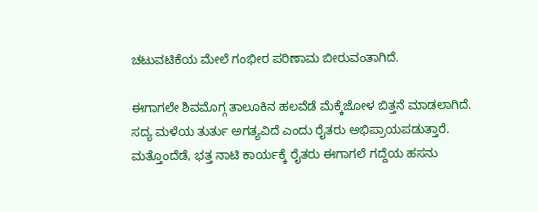ಚಟುವಟಿಕೆಯ ಮೇಲೆ ಗಂಭೀರ ಪರಿಣಾಮ ಬೀರುವಂತಾಗಿದೆ.

ಈಗಾಗಲೇ ಶಿವಮೊಗ್ಗ ತಾಲೂಕಿನ ಹಲವೆಡೆ ಮೆಕ್ಕೆಜೋಳ ಬಿತ್ತನೆ ಮಾಡಲಾಗಿದೆ. ಸದ್ಯ ಮಳೆಯ ತುರ್ತು ಅಗತ್ಯವಿದೆ ಎಂದು ರೈತರು ಅಭಿಪ್ರಾಯಪಡುತ್ತಾರೆ. ಮತ್ತೊಂದೆಡೆ, ಭತ್ತ ನಾಟಿ ಕಾರ್ಯಕ್ಕೆ ರೈತರು ಈಗಾಗಲೆ ಗದ್ದೆಯ ಹಸನು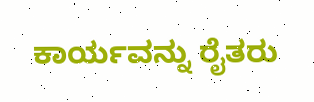ಕಾರ್ಯವನ್ನು ರೈತರು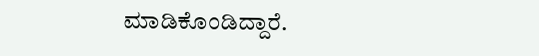ಮಾಡಿಕೊಂಡಿದ್ದಾರೆ.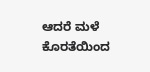ಆದರೆ ಮಳೆ ಕೊರತೆಯಿಂದ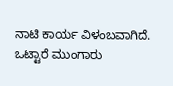ನಾಟಿ ಕಾರ್ಯ ವಿಳಂಬವಾಗಿದೆ. ಒಟ್ಟಾರೆ ಮುಂಗಾರು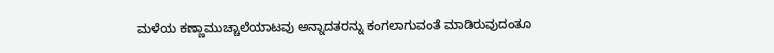ಮಳೆಯ ಕಣ್ಣಾಮುಚ್ಚಾಲೆಯಾಟವು ಅನ್ನಾದತರನ್ನು ಕಂಗಲಾಗುವಂತೆ ಮಾಡಿರುವುದಂತೂ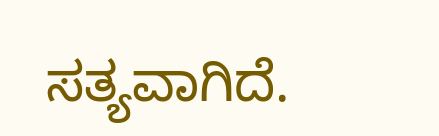ಸತ್ಯವಾಗಿದೆ.